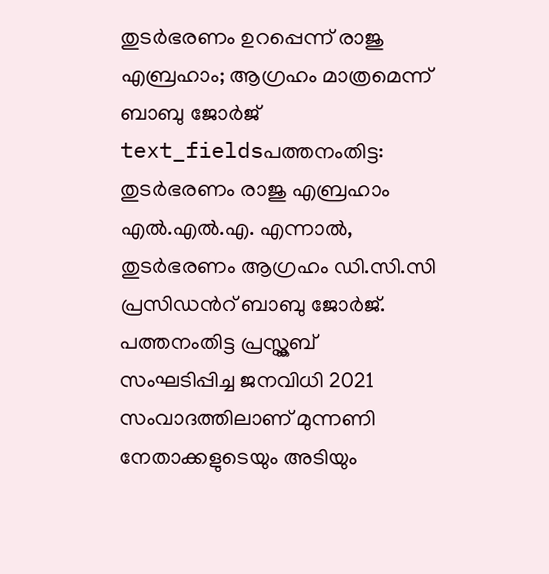തുടർഭരണം ഉറപ്പെന്ന് രാജു എബ്രഹാം; ആഗ്രഹം മാത്രമെന്ന് ബാബു ജോർജ്
text_fieldsപത്തനംതിട്ട: തുടർഭരണം രാജു എബ്രഹാം എൽ.എൽ.എ. എന്നാൽ, തുടർഭരണം ആഗ്രഹം ഡി.സി.സി പ്രസിഡൻറ് ബാബു ജോർജ്. പത്തനംതിട്ട പ്രസ്ക്ലബ് സംഘടിപ്പിച്ച ജനവിധി 2021 സംവാദത്തിലാണ് മുന്നണി നേതാക്കളുടെയും അടിയും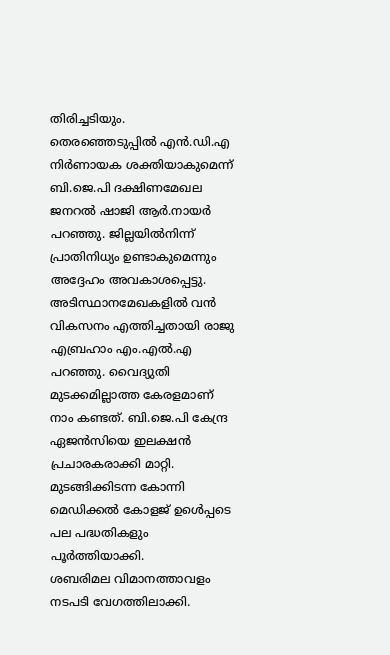തിരിച്ചടിയും.
തെരഞ്ഞെടുപ്പിൽ എൻ.ഡി.എ നിർണായക ശക്തിയാകുമെന്ന് ബി.ജെ.പി ദക്ഷിണമേഖല ജനറൽ ഷാജി ആർ.നായർ പറഞ്ഞു. ജില്ലയിൽനിന്ന് പ്രാതിനിധ്യം ഉണ്ടാകുമെന്നും അദ്ദേഹം അവകാശപ്പെട്ടു. അടിസ്ഥാനമേഖകളിൽ വൻ വികസനം എത്തിച്ചതായി രാജു എബ്രഹാം എം.എൽ.എ പറഞ്ഞു. വൈദ്യുതി മുടക്കമില്ലാത്ത കേരളമാണ് നാം കണ്ടത്. ബി.ജെ.പി കേന്ദ്ര ഏജൻസിയെ ഇലക്ഷൻ പ്രചാരകരാക്കി മാറ്റി. മുടങ്ങിക്കിടന്ന കോന്നി മെഡിക്കൽ കോളജ് ഉൾെപ്പടെ പല പദ്ധതികളും പൂർത്തിയാക്കി.
ശബരിമല വിമാനത്താവളം നടപടി വേഗത്തിലാക്കി.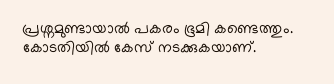പ്രശ്നമുണ്ടായാൽ പകരം ഭൂമി കണ്ടെത്തും. കോടതിയിൽ കേസ് നടക്കുകയാണ്.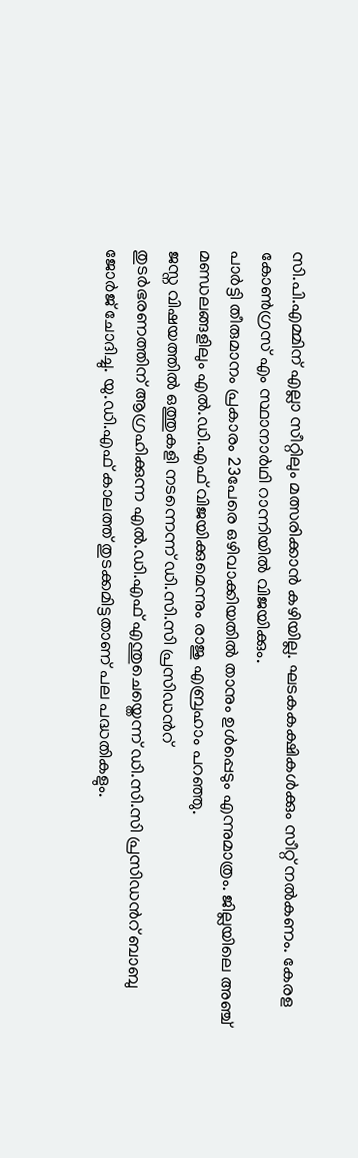സി.പി.എമ്മിന് എല്ലാ സീറ്റിലും മത്സരിക്കാൻ കഴിയില്ല. ഘടകകക്ഷികൾക്കും സീറ്റ് നൽകണം. കേരള കോൺഗ്രസ് എം സ്ഥാനാർഥി റാന്നിയിൽ വിജയിക്കും.
പാർട്ടി തീരുമാനം പ്രകാരം 23പേരെ ഒഴിവാക്കിയതിൽ താനും ഉൾപ്പെടും എന്നുമാത്രം. ജില്ലയിലെ അഞ്ച് മണ്ഡലങ്ങളിലും എൽ.ഡി.എഫ് വിജയിക്കുമെന്നും രാജു എബ്രഹാം പറഞ്ഞു.
ജസ്ന വിഷയത്തിൽ ഒത്തുകളി നടന്നെന്ന് ഡി.സി.സി പ്രസിഡൻറ്
തുടർഭരണത്തിന് ആഗ്രഹിക്കുന്ന എൽ.ഡി.എഫ് എന്തുചെയ്തെന്ന് ഡി.സി.സി പ്രസിഡൻറ് ബാബു ജോർജ് ചോദിച്ചു. യു.ഡി.എഫ് കാലത്ത് തുടക്കമിട്ടതാണ് പല പദ്ധതികളും.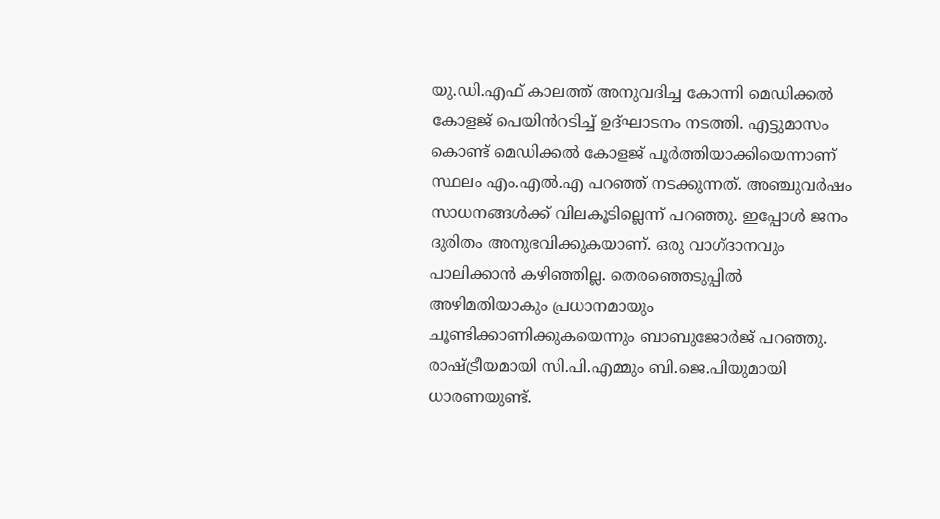യു.ഡി.എഫ് കാലത്ത് അനുവദിച്ച കോന്നി മെഡിക്കൽ കോളജ് പെയിൻറടിച്ച് ഉദ്ഘാടനം നടത്തി. എട്ടുമാസം കൊണ്ട് മെഡിക്കൽ കോളജ് പൂർത്തിയാക്കിയെന്നാണ് സ്ഥലം എം.എൽ.എ പറഞ്ഞ് നടക്കുന്നത്. അഞ്ചുവർഷം സാധനങ്ങൾക്ക് വിലകൂടില്ലെന്ന് പറഞ്ഞു. ഇപ്പോൾ ജനം ദുരിതം അനുഭവിക്കുകയാണ്. ഒരു വാഗ്ദാനവും പാലിക്കാൻ കഴിഞ്ഞില്ല. തെരഞ്ഞെടുപ്പിൽ അഴിമതിയാകും പ്രധാനമായും ചൂണ്ടിക്കാണിക്കുകയെന്നും ബാബുജോർജ് പറഞ്ഞു. രാഷ്ട്രീയമായി സി.പി.എമ്മും ബി.ജെ.പിയുമായി ധാരണയുണ്ട്.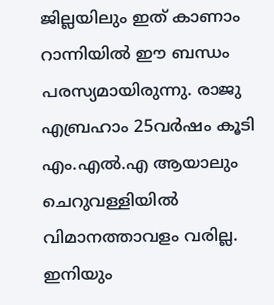ജില്ലയിലും ഇത് കാണാം റാന്നിയിൽ ഈ ബന്ധം പരസ്യമായിരുന്നു. രാജു എബ്രഹാം 25വർഷം കൂടി എം.എൽ.എ ആയാലും ചെറുവള്ളിയിൽ വിമാനത്താവളം വരില്ല. ഇനിയും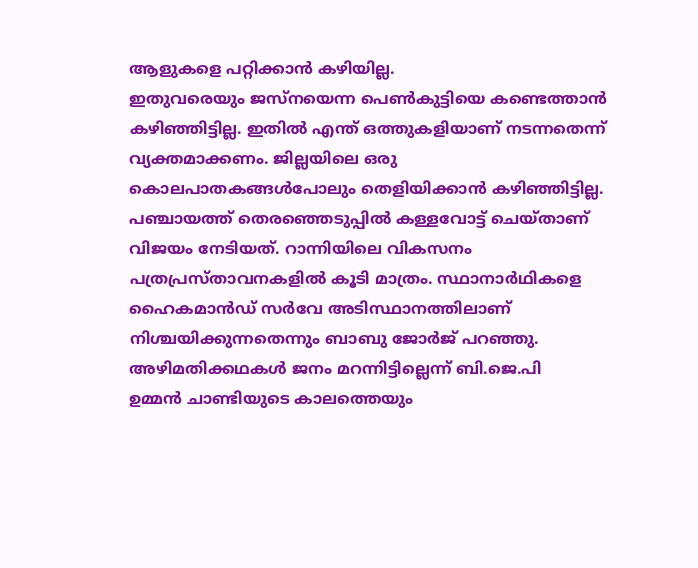ആളുകളെ പറ്റിക്കാൻ കഴിയില്ല.
ഇതുവരെയും ജസ്നയെന്ന പെൺകുട്ടിയെ കണ്ടെത്താൻ കഴിഞ്ഞിട്ടില്ല. ഇതിൽ എന്ത് ഒത്തുകളിയാണ് നടന്നതെന്ന് വ്യക്തമാക്കണം. ജില്ലയിലെ ഒരു കൊലപാതകങ്ങൾപോലും തെളിയിക്കാൻ കഴിഞ്ഞിട്ടില്ല. പഞ്ചായത്ത് തെരഞ്ഞെടുപ്പിൽ കള്ളവോട്ട് ചെയ്താണ് വിജയം നേടിയത്. റാന്നിയിലെ വികസനം പത്രപ്രസ്താവനകളിൽ കൂടി മാത്രം. സ്ഥാനാർഥികളെ ഹൈകമാൻഡ് സർവേ അടിസ്ഥാനത്തിലാണ് നിശ്ചയിക്കുന്നതെന്നും ബാബു ജോർജ് പറഞ്ഞു.
അഴിമതിക്കഥകൾ ജനം മറന്നിട്ടില്ലെന്ന് ബി.ജെ.പി
ഉമ്മൻ ചാണ്ടിയുടെ കാലത്തെയും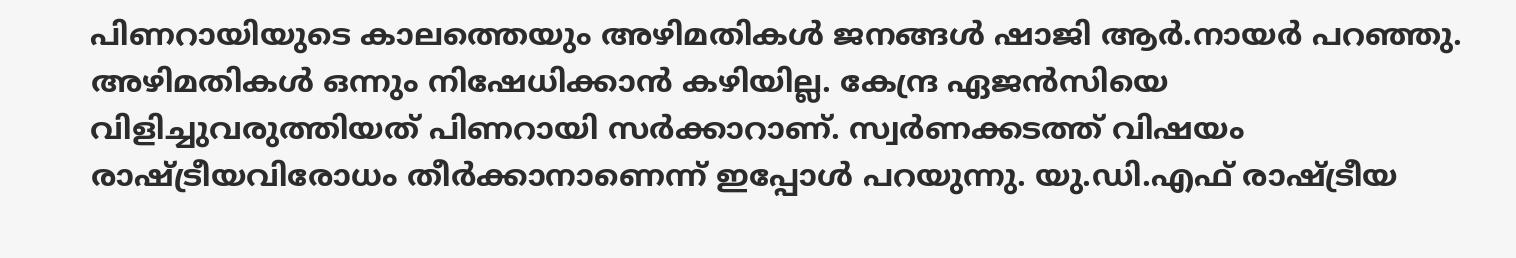പിണറായിയുടെ കാലത്തെയും അഴിമതികൾ ജനങ്ങൾ ഷാജി ആർ.നായർ പറഞ്ഞു. അഴിമതികൾ ഒന്നും നിഷേധിക്കാൻ കഴിയില്ല. കേന്ദ്ര ഏജൻസിയെ വിളിച്ചുവരുത്തിയത് പിണറായി സർക്കാറാണ്. സ്വർണക്കടത്ത് വിഷയം രാഷ്ട്രീയവിരോധം തീർക്കാനാണെന്ന് ഇപ്പോൾ പറയുന്നു. യു.ഡി.എഫ് രാഷ്ട്രീയ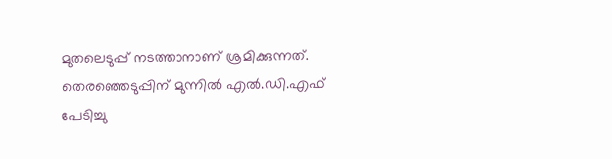മുതലെടുപ്പ് നടത്താനാണ് ശ്രമിക്കുന്നത്. തെരഞ്ഞെടുപ്പിന് മുന്നിൽ എൽ.ഡി.എഫ് പേടിച്ചു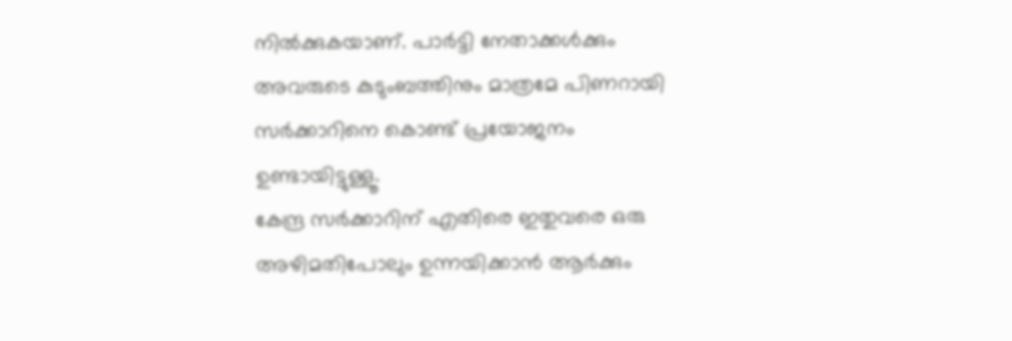നിൽക്കുകയാണ്. പാർട്ടി നേതാക്കൾക്കും അവരുടെ കുടുംബത്തിനും മാത്രമേ പിണറായി സർക്കാറിനെ കൊണ്ട് പ്രയോജനം ഉണ്ടായിട്ടുള്ളൂ.
കേന്ദ്ര സർക്കാറിന് എതിരെ ഇതുവരെ ഒരു അഴിമതിപോലും ഉന്നയിക്കാൻ ആർക്കും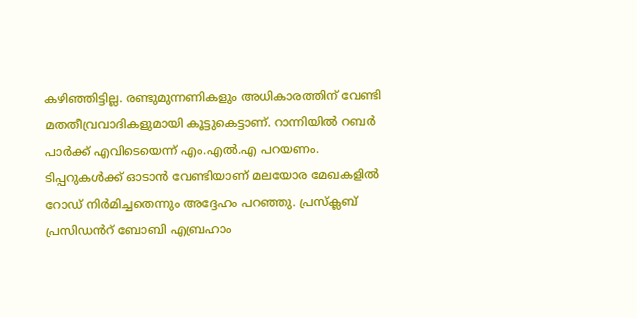കഴിഞ്ഞിട്ടില്ല. രണ്ടുമുന്നണികളും അധികാരത്തിന് വേണ്ടി മതതീവ്രവാദികളുമായി കൂട്ടുകെട്ടാണ്. റാന്നിയിൽ റബർ പാർക്ക് എവിടെയെന്ന് എം.എൽ.എ പറയണം.
ടിപ്പറുകൾക്ക് ഓടാൻ വേണ്ടിയാണ് മലയോര മേഖകളിൽ റോഡ് നിർമിച്ചതെന്നും അദ്ദേഹം പറഞ്ഞു. പ്രസ്ക്ലബ് പ്രസിഡൻറ് ബോബി എബ്രഹാം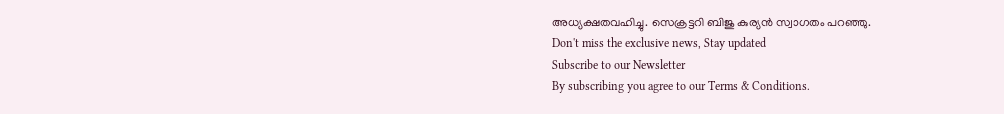അധ്യക്ഷതവഹിച്ചു. സെക്രട്ടറി ബിജു കുര്യൻ സ്വാഗതം പറഞ്ഞു.
Don't miss the exclusive news, Stay updated
Subscribe to our Newsletter
By subscribing you agree to our Terms & Conditions.